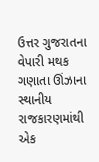ઉત્તર ગુજરાતના વેપારી મથક ગણાતા ઊંઝાના સ્થાનીય રાજકારણમાંથી એક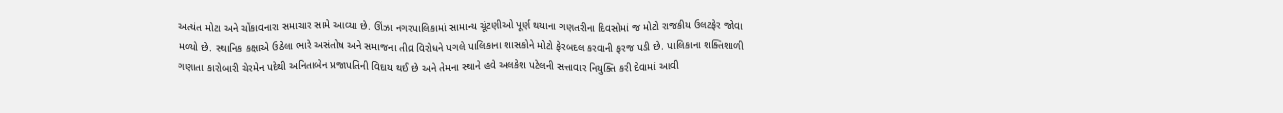અત્યંત મોટા અને ચોંકાવનારા સમાચાર સામે આવ્યા છે. ઊંઝા નગરપાલિકામાં સામાન્ય ચૂંટણીઓ પૂર્ણ થયાના ગણતરીના દિવસોમાં જ મોટો રાજકીય ઉલટફેર જોવા મળ્યો છે. સ્થાનિક કક્ષાએ ઉઠેલા ભારે અસંતોષ અને સમાજના તીવ્ર વિરોધને પગલે પાલિકાના શાસકોને મોટો ફેરબદલ કરવાની ફરજ પડી છે. પાલિકાના શક્તિશાળી ગણાતા કારોબારી ચેરમેન પદેથી અનિતાબેન પ્રજાપતિની વિદાય થઈ છે અને તેમના સ્થાને હવે અલકેશ પટેલની સત્તાવાર નિયુક્તિ કરી દેવામાં આવી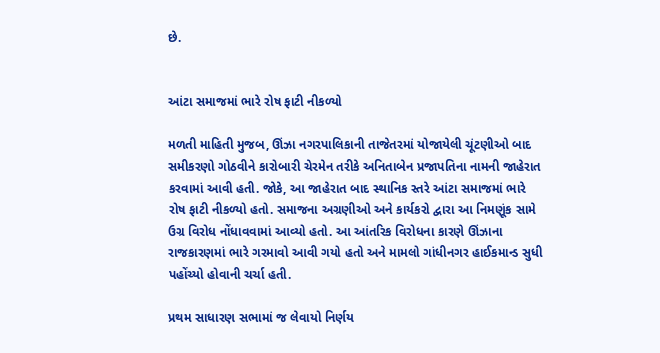છે.


આંટા સમાજમાં ભારે રોષ ફાટી નીકળ્યો

મળતી માહિતી મુજબ, ઊંઝા નગરપાલિકાની તાજેતરમાં યોજાયેલી ચૂંટણીઓ બાદ સમીકરણો ગોઠવીને કારોબારી ચેરમેન તરીકે અનિતાબેન પ્રજાપતિના નામની જાહેરાત કરવામાં આવી હતી. જોકે, આ જાહેરાત બાદ સ્થાનિક સ્તરે આંટા સમાજમાં ભારે રોષ ફાટી નીકળ્યો હતો. સમાજના અગ્રણીઓ અને કાર્યકરો દ્વારા આ નિમણૂંક સામે ઉગ્ર વિરોધ નોંધાવવામાં આવ્યો હતો. આ આંતરિક વિરોધના કારણે ઊંઝાના રાજકારણમાં ભારે ગરમાવો આવી ગયો હતો અને મામલો ગાંધીનગર હાઈકમાન્ડ સુધી પહોંચ્યો હોવાની ચર્ચા હતી.

પ્રથમ સાધારણ સભામાં જ લેવાયો નિર્ણય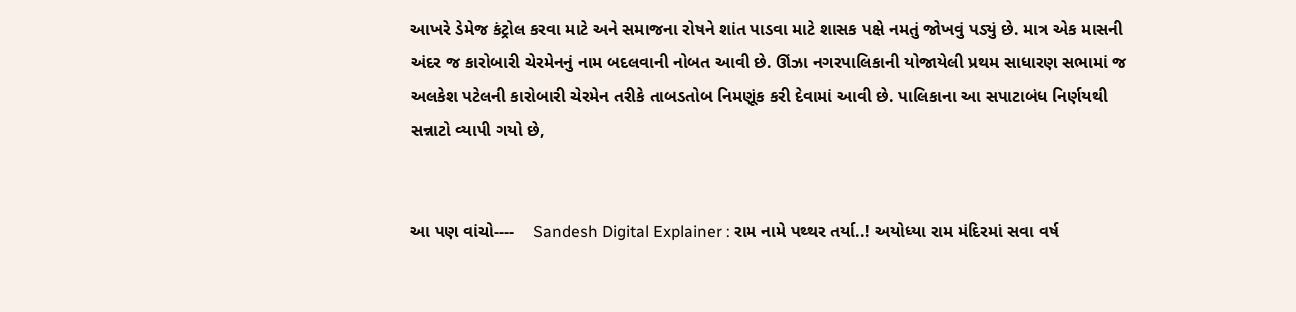આખરે ડેમેજ કંટ્રોલ કરવા માટે અને સમાજના રોષને શાંત પાડવા માટે શાસક પક્ષે નમતું જોખવું પડ્યું છે. માત્ર એક માસની અંદર જ કારોબારી ચેરમેનનું નામ બદલવાની નોબત આવી છે. ઊંઝા નગરપાલિકાની યોજાયેલી પ્રથમ સાધારણ સભામાં જ અલકેશ પટેલની કારોબારી ચેરમેન તરીકે તાબડતોબ નિમણૂંક કરી દેવામાં આવી છે. પાલિકાના આ સપાટાબંધ નિર્ણયથી સન્નાટો વ્યાપી ગયો છે,


આ પણ વાંચો----    Sandesh Digital Explainer : રામ નામે પથ્થર તર્યા..! અયોધ્યા રામ મંદિરમાં સવા વર્ષ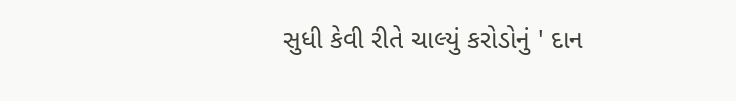સુધી કેવી રીતે ચાલ્યું કરોડોનું ' દાન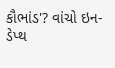કૌભાંડ'? વાંચો ઇન-ડેપ્થ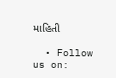માહિતી

  • Follow us on: